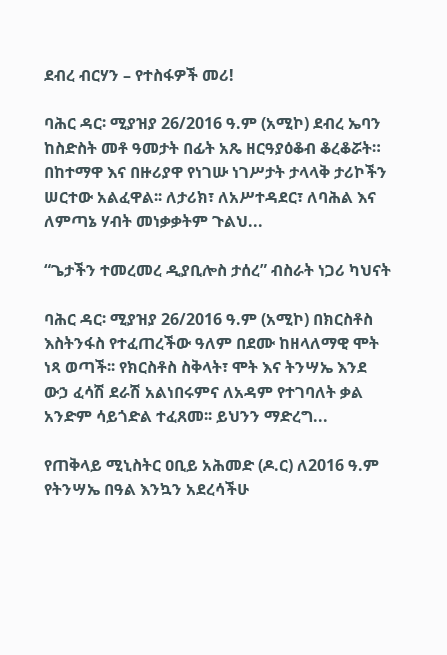ደብረ ብርሃን – የተስፋዎች መሪ!

ባሕር ዳር፡ ሚያዝያ 26/2016 ዓ.ም (አሚኮ) ደብረ ኤባን ከስድስት መቶ ዓመታት በፊት አጼ ዘርዓያዕቆብ ቆረቆሯት። በከተማዋ እና በዙሪያዋ የነገሡ ነገሥታት ታላላቅ ታሪኮችን ሠርተው አልፈዋል፡፡ ለታሪክ፣ ለአሥተዳደር፣ ለባሕል እና ለምጣኔ ሃብት መነቃቃትም ጉልህ...

“ጌታችን ተመረመረ ዲያቢሎስ ታሰረ” ብስራት ነጋሪ ካህናት

ባሕር ዳር፡ ሚያዝያ 26/2016 ዓ.ም (አሚኮ) በክርስቶስ እስትንፋስ የተፈጠረችው ዓለም በደሙ ከዘላለማዊ ሞት ነጻ ወጣች፡፡ የክርስቶስ ስቅላት፣ ሞት እና ትንሣኤ እንደ ውኃ ፈሳሽ ደራሽ አልነበሩምና ለአዳም የተገባለት ቃል አንድም ሳይጎድል ተፈጸመ፡፡ ይህንን ማድረግ...

የጠቅላይ ሚኒስትር ዐቢይ አሕመድ (ዶ.ር) ለ2016 ዓ.ም የትንሣኤ በዓል እንኳን አደረሳችሁ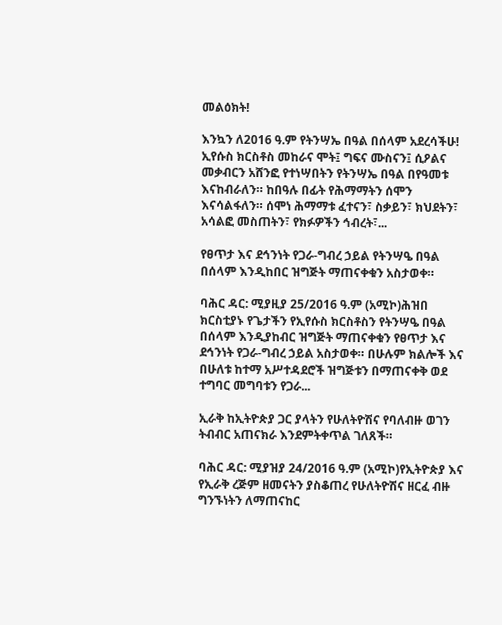መልዕክት!

እንኳን ለ2016 ዓ.ም የትንሣኤ በዓል በሰላም አደረሳችሁ! ኢየሱስ ክርስቶስ መከራና ሞት፤ ግፍና ሙስናን፤ ሲዖልና መቃብርን አሸንፎ የተነሣበትን የትንሣኤ በዓል በየዓመቱ እናከብራለን። ከበዓሉ በፊት የሕማማትን ሰሞን እናሳልፋለን። ሰሞነ ሕማማቱ ፈተናን፣ ስቃይን፣ ክህደትን፣ አሳልፎ መስጠትን፣ የክፉዎችን ኅብረት፣...

የፀጥታ እና ደኅንነት የጋራ-ግብረ ኃይል የትንሣዔ በዓል በሰላም እንዲከበር ዝግጅት ማጠናቀቁን አስታወቀ።

ባሕር ዳር: ሚያዚያ 25/2016 ዓ.ም (አሚኮ)ሕዝበ ክርስቲያኑ የጌታችን የኢየሱስ ክርስቶስን የትንሣዔ በዓል በሰላም እንዲያከብር ዝግጅት ማጠናቀቁን የፀጥታ እና ደኅንነት የጋራ-ግብረ ኃይል አስታወቀ። በሁሉም ክልሎች እና በሁለቱ ከተማ አሥተዳደሮች ዝግጅቱን በማጠናቀቅ ወደ ተግባር መግባቱን የጋራ...

ኢራቅ ከኢትዮጵያ ጋር ያላትን የሁለትዮሽና የባለብዙ ወገን ትብብር አጠናክራ እንደምትቀጥል ገለጸች።

ባሕር ዳር: ሚያዝያ 24/2016 ዓ.ም (አሚኮ)የኢትዮጵያ እና የኢራቅ ረጅም ዘመናትን ያስቆጠረ የሁለትዮሽና ዘርፈ ብዙ ግንኙነትን ለማጠናከር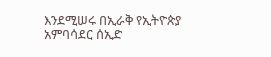እንደሚሠሩ በኢራቅ የኢትዮጵያ አምባሳደር ሰኢድ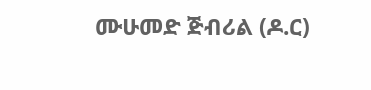ሙሁመድ ጅብሪል (ዶ.ር)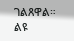ገልጸዋል። ልዩ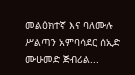መልዕክተኛ እና ባለሙሉ ሥልጣን አምባሳደር ሰኢድ ሙሁመድ ጅብሪል...